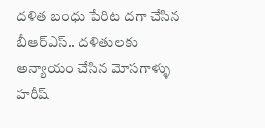దళిత బంధు పేరిట దగా చేసిన బీఆర్ఎస్.. దళితులకు అన్యాయం చేసిన మోసగాళ్ళు హరీష్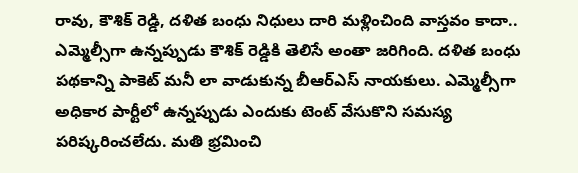రావు, కౌశిక్ రెడ్డి, దళిత బంధు నిధులు దారి మళ్లించింది వాస్తవం కాదా.. ఎమ్మెల్సీగా ఉన్నప్పుడు కౌశిక్ రెడ్డికి తెలిసే అంతా జరిగింది. దళిత బంధు పథకాన్ని పాకెట్ మనీ లా వాడుకున్న బీఆర్ఎస్ నాయకులు. ఎమ్మెల్సీగా అధికార పార్టీలో ఉన్నప్పుడు ఎందుకు టెంట్ వేసుకొని సమస్య పరిష్కరించలేదు. మతి భ్రమించి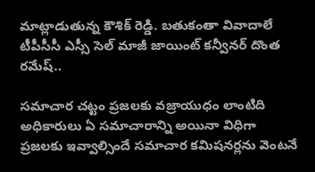మాట్లాడుతున్న కౌశిక్ రెడ్డి. బతుకంతా వివాదాలే టీపీసీసీ ఎస్సీ సెల్ మాజీ జాయింట్ కన్వీనర్ దొంత రమేష్..

సమాచార చట్టం ప్రజలకు వజ్రాయుధం లాంటిది అధికారులు ఏ సమాచారాన్ని అయినా విధిగా ప్రజలకు ఇవ్వాల్సిందే సమాచార కమిషనర్లను వెంటనే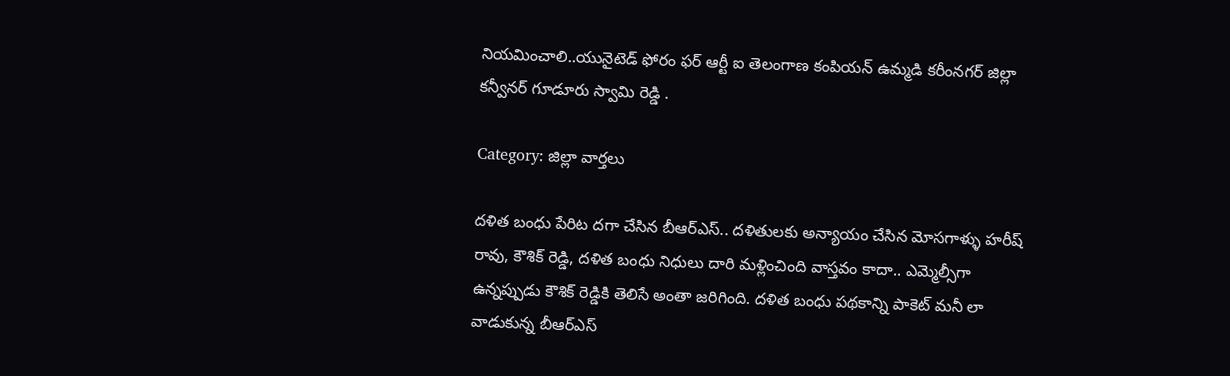నియమించాలి..యునైటెడ్ ఫోరం ఫర్ ఆర్టీ ఐ తెలంగాణ కంపియన్ ఉమ్మడి కరీంనగర్ జిల్లా కన్వీనర్ గూడూరు స్వామి రెడ్డి .

Category: జిల్లా వార్తలు

దళిత బంధు పేరిట దగా చేసిన బీఆర్ఎస్.. దళితులకు అన్యాయం చేసిన మోసగాళ్ళు హరీష్ రావు, కౌశిక్ రెడ్డి, దళిత బంధు నిధులు దారి మళ్లించింది వాస్తవం కాదా.. ఎమ్మెల్సీగా ఉన్నప్పుడు కౌశిక్ రెడ్డికి తెలిసే అంతా జరిగింది. దళిత బంధు పథకాన్ని పాకెట్ మనీ లా వాడుకున్న బీఆర్ఎస్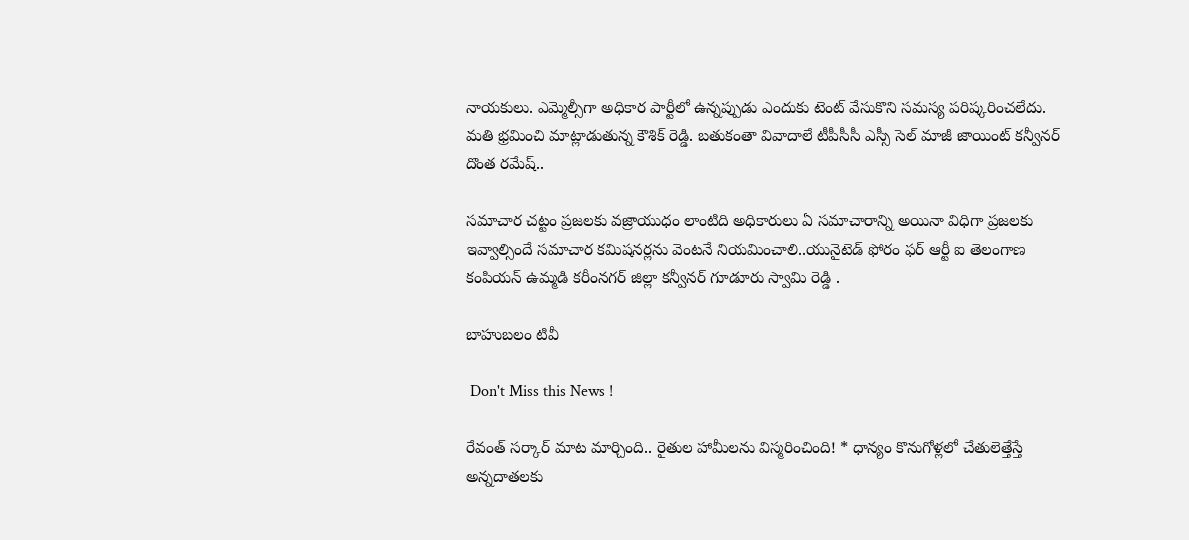నాయకులు. ఎమ్మెల్సీగా అధికార పార్టీలో ఉన్నప్పుడు ఎందుకు టెంట్ వేసుకొని సమస్య పరిష్కరించలేదు. మతి భ్రమించి మాట్లాడుతున్న కౌశిక్ రెడ్డి. బతుకంతా వివాదాలే టీపీసీసీ ఎస్సీ సెల్ మాజీ జాయింట్ కన్వీనర్ దొంత రమేష్..

సమాచార చట్టం ప్రజలకు వజ్రాయుధం లాంటిది అధికారులు ఏ సమాచారాన్ని అయినా విధిగా ప్రజలకు ఇవ్వాల్సిందే సమాచార కమిషనర్లను వెంటనే నియమించాలి..యునైటెడ్ ఫోరం ఫర్ ఆర్టీ ఐ తెలంగాణ కంపియన్ ఉమ్మడి కరీంనగర్ జిల్లా కన్వీనర్ గూడూరు స్వామి రెడ్డి .

బాహుబలం టివీ

 Don't Miss this News !

రేవంత్ సర్కార్‌ మాట మార్చింది.. రైతుల హామీలను విస్మరించింది! * ధాన్యం కొనుగోళ్లలో చేతులెత్తేస్తే అన్నదాతలకు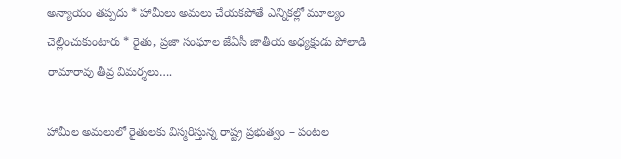అన్యాయం తప్పదు * హామీలు అమలు చేయకపోతే ఎన్నికల్లో మూల్యం చెల్లించుకుంటారు * రైతు, ప్రజా సంఘాల జేఏసీ జాతీయ అధ్యక్షుడు పోలాడి రామారావు తీవ్ర విమర్శలు….

హామీల అమలులో రైతులకు విస్మరిస్తున్న రాష్ట్ర ప్రభుత్వం – పంటల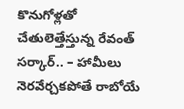కొనుగోళ్లతో చేతులెత్తేస్తున్న రేవంత్ సర్కార్.. – హామీలు నెరవేర్చకపోతే రాబోయే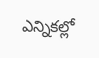ఎన్నికల్లో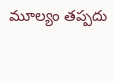మూల్యం తప్పదు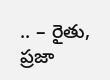.. – రైతు, ప్రజా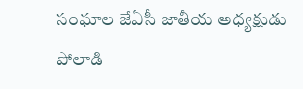సంఘాల జేఏసీ జాతీయ అధ్యక్షుడు పోలాడి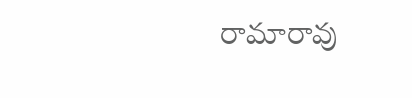రామారావు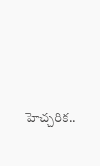హెచ్చరిక..